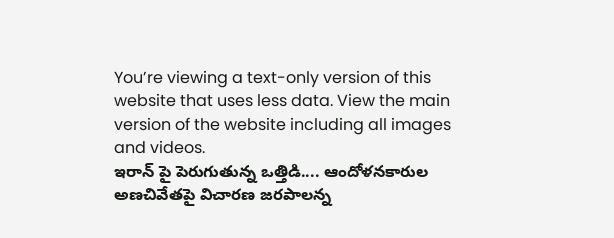You’re viewing a text-only version of this website that uses less data. View the main version of the website including all images and videos.
ఇరాన్ పై పెరుగుతున్న ఒత్తిడి.... ఆందోళనకారుల అణచివేతపై విచారణ జరపాలన్న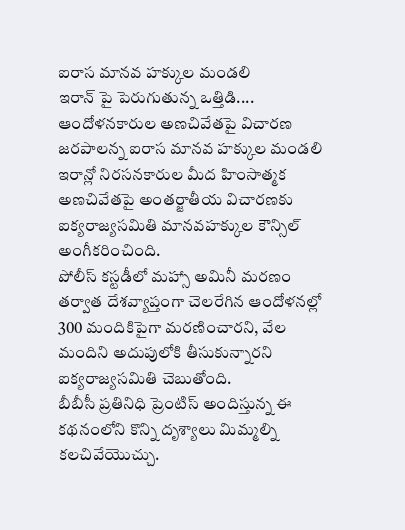ఐరాస మానవ హక్కుల మండలి
ఇరాన్ పై పెరుగుతున్న ఒత్తిడి.... ఆందోళనకారుల అణచివేతపై విచారణ జరపాలన్న ఐరాస మానవ హక్కుల మండలి
ఇరాన్లో నిరసనకారుల మీద హింసాత్మక అణచివేతపై అంతర్జాతీయ విచారణకు ఐక్యరాజ్యసమితి మానవహక్కుల కౌన్సిల్ అంగీకరించింది.
పోలీస్ కస్టడీలో మహ్సా అమినీ మరణం తర్వాత దేశవ్యాప్తంగా చెలరేగిన ఆందోళనల్లో 300 మందికిపైగా మరణించారని, వేల మందిని అదుపులోకి తీసుకున్నారని ఐక్యరాజ్యసమితి చెబుతోంది.
బీబీసీ ప్రతినిధి ప్రెంటిస్ అందిస్తున్న ఈ కథనంలోని కొన్ని దృశ్యాలు మిమ్మల్ని కలచివేయొచ్చు.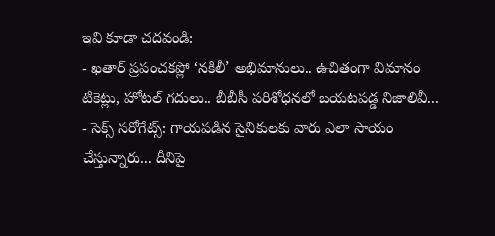ఇవి కూడా చదవండి:
- ఖతార్ ప్రపంచకప్లో ‘నకిలీ’ అభిమానులు.. ఉచితంగా విమానం టికెట్లు, హోటల్ గదులు.. బీబీసీ పరిశోధనలో బయటపడ్డ నిజాలివీ...
- సెక్స్ సరోగేట్స్: గాయపడిన సైనికులకు వారు ఎలా సాయం చేస్తున్నారు... దీనిపై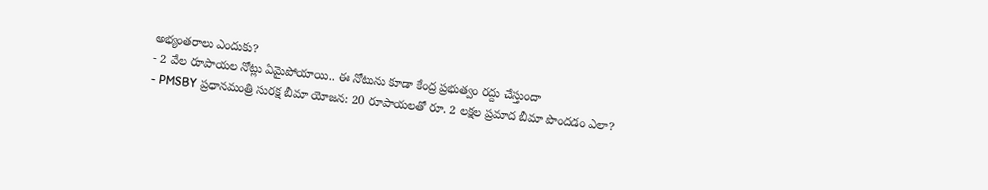అభ్యంతరాలు ఎందుకు?
- 2 వేల రూపాయల నోట్లు ఏమైపోయాయి.. ఈ నోటును కూడా కేంద్ర ప్రభుత్వం రద్దు చేస్తుందా
- PMSBY ప్రధానమంత్రి సురక్ష బీమా యోజన: 20 రూపాయలతో రూ. 2 లక్షల ప్రమాద బీమా పొందడం ఎలా?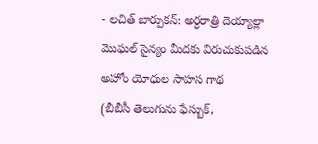- లచిత్ బార్పుకన్: అర్ధరాత్రి దెయ్యాల్లా మొఘల్ సైన్యం మీదకు విరుచుకుపడిన అహోం యోధుల సాహస గాథ
(బీబీసీ తెలుగును ఫేస్బుక్,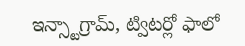ఇన్స్టాగ్రామ్, ట్విటర్లో ఫాలో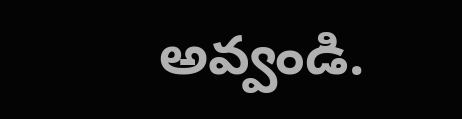అవ్వండి.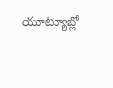యూట్యూబ్లో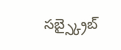సబ్స్క్రైబ్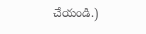చేయండి.)